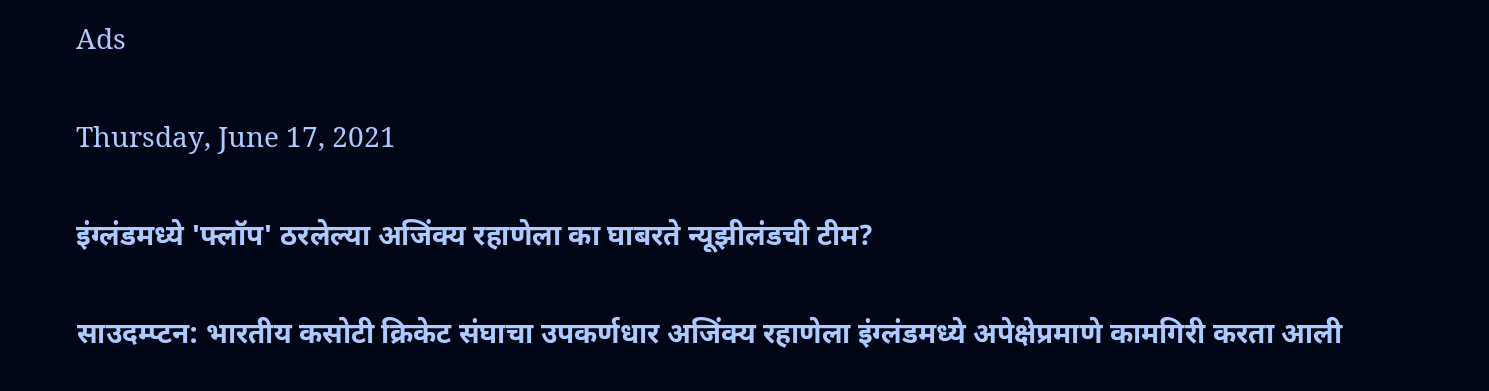Ads

Thursday, June 17, 2021

इंग्लंडमध्ये 'फ्लॉप' ठरलेल्या अजिंक्य रहाणेला का घाबरते न्यूझीलंडची टीम?

साउदम्प्टन: भारतीय कसोटी क्रिकेट संघाचा उपकर्णधार अजिंक्य रहाणेला इंग्लंडमध्ये अपेक्षेप्रमाणे कामगिरी करता आली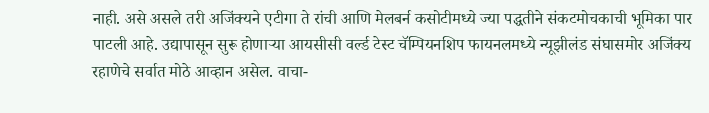नाही. असे असले तरी अजिंक्यने एटीगा ते रांची आणि मेलबर्न कसोटीमध्ये ज्या पद्धतीने संकटमोचकाची भूमिका पार पाटली आहे. उद्यापासून सुरू होणाऱ्या आयसीसी वर्ल्ड टेस्ट चॅम्पियनशिप फायनलमध्ये न्यूझीलंड संघासमोर अजिंक्य रहाणेचे सर्वात मोठे आव्हान असेल. वाचा-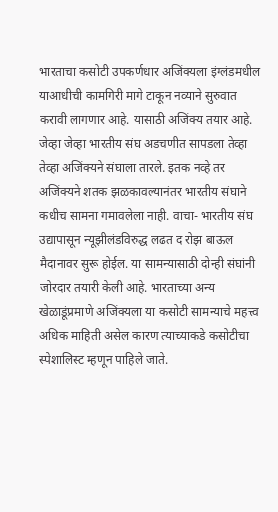भारताचा कसोटी उपकर्णधार अजिंक्यला इंग्लंडमधील याआधीची कामगिरी मागे टाकून नव्याने सुरुवात करावी लागणार आहे. यासाठी अजिंक्य तयार आहे. जेव्हा जेव्हा भारतीय संघ अडचणीत सापडला तेव्हा तेव्हा अजिंक्यने संघाला तारले. इतक नव्हे तर अजिंक्यने शतक झळकावल्यानंतर भारतीय संघाने कधीच सामना गमावलेला नाही. वाचा- भारतीय संघ उद्यापासून न्यूझीलंडविरुद्ध लढत द रोझ बाऊल मैदानावर सुरू होईल. या सामन्यासाठी दोन्ही संघांनी जोरदार तयारी केली आहे. भारताच्या अन्य खेळाडूंप्रमाणे अजिंक्यला या कसोटी सामन्याचे महत्त्व अधिक माहिती असेल कारण त्याच्याकडे कसोटीचा स्पेशालिस्ट म्हणून पाहिले जाते.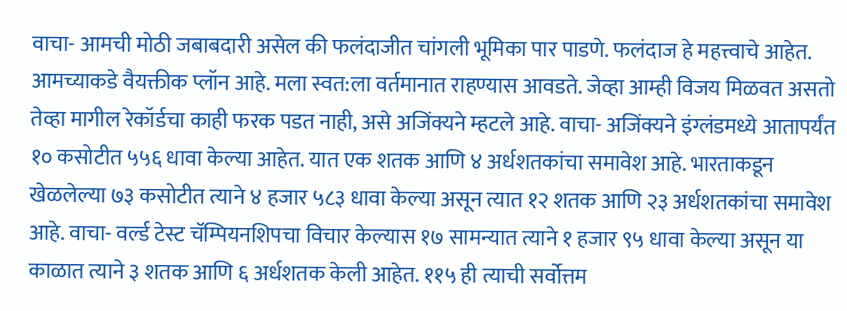वाचा- आमची मोठी जबाबदारी असेल की फलंदाजीत चांगली भूमिका पार पाडणे. फलंदाज हे महत्त्वाचे आहेत. आमच्याकडे वैयक्तीक प्लॉन आहे. मला स्वत:ला वर्तमानात राहण्यास आवडते. जेव्हा आम्ही विजय मिळवत असतो तेव्हा मागील रेकॉर्डचा काही फरक पडत नाही, असे अजिंक्यने म्हटले आहे. वाचा- अजिंक्यने इंग्लंडमध्ये आतापर्यंत १० कसोटीत ५५६ धावा केल्या आहेत. यात एक शतक आणि ४ अर्धशतकांचा समावेश आहे. भारताकडून खेळलेल्या ७३ कसोटीत त्याने ४ हजार ५८३ धावा केल्या असून त्यात १२ शतक आणि २३ अर्धशतकांचा समावेश आहे. वाचा- वर्ल्ड टेस्ट चॅम्पियनशिपचा विचार केल्यास १७ सामन्यात त्याने १ हजार ९५ धावा केल्या असून या काळात त्याने ३ शतक आणि ६ अर्धशतक केली आहेत. ११५ ही त्याची सर्वोत्तम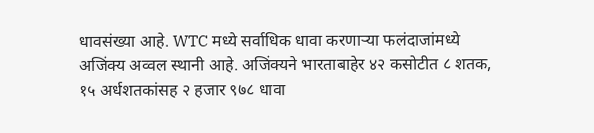धावसंख्या आहे. WTC मध्ये सर्वाधिक धावा करणाऱ्या फलंदाजांमध्ये अजिंक्य अव्वल स्थानी आहे. अजिंक्यने भारताबाहेर ४२ कसोटीत ८ शतक, १५ अर्धशतकांसह २ हजार ९७८ धावा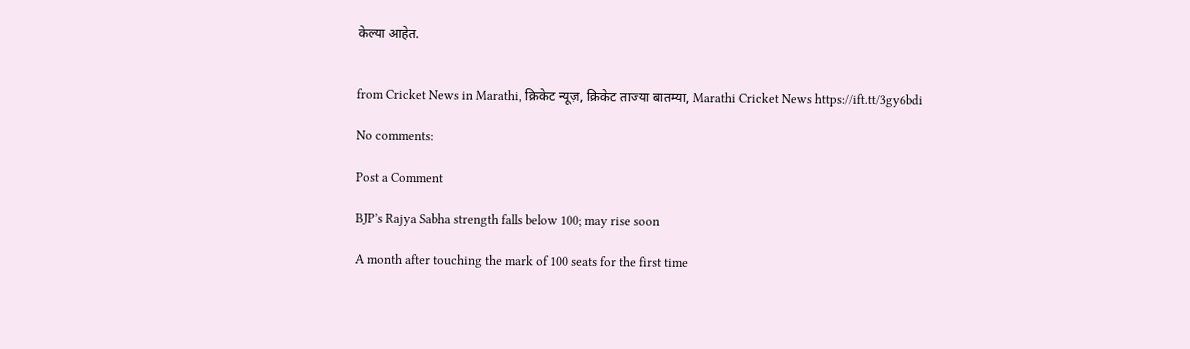केल्या आहेत.


from Cricket News in Marathi, क्रिकेट न्यूज़, क्रिकेट ताज्या बातम्या, Marathi Cricket News https://ift.tt/3gy6bdi

No comments:

Post a Comment

BJP’s Rajya Sabha strength falls below 100; may rise soon

A month after touching the mark of 100 seats for the first time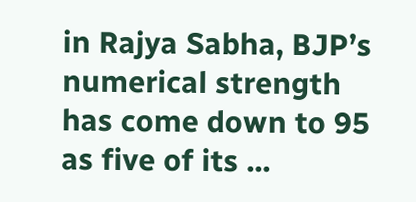in Rajya Sabha, BJP’s numerical strength has come down to 95 as five of its ...